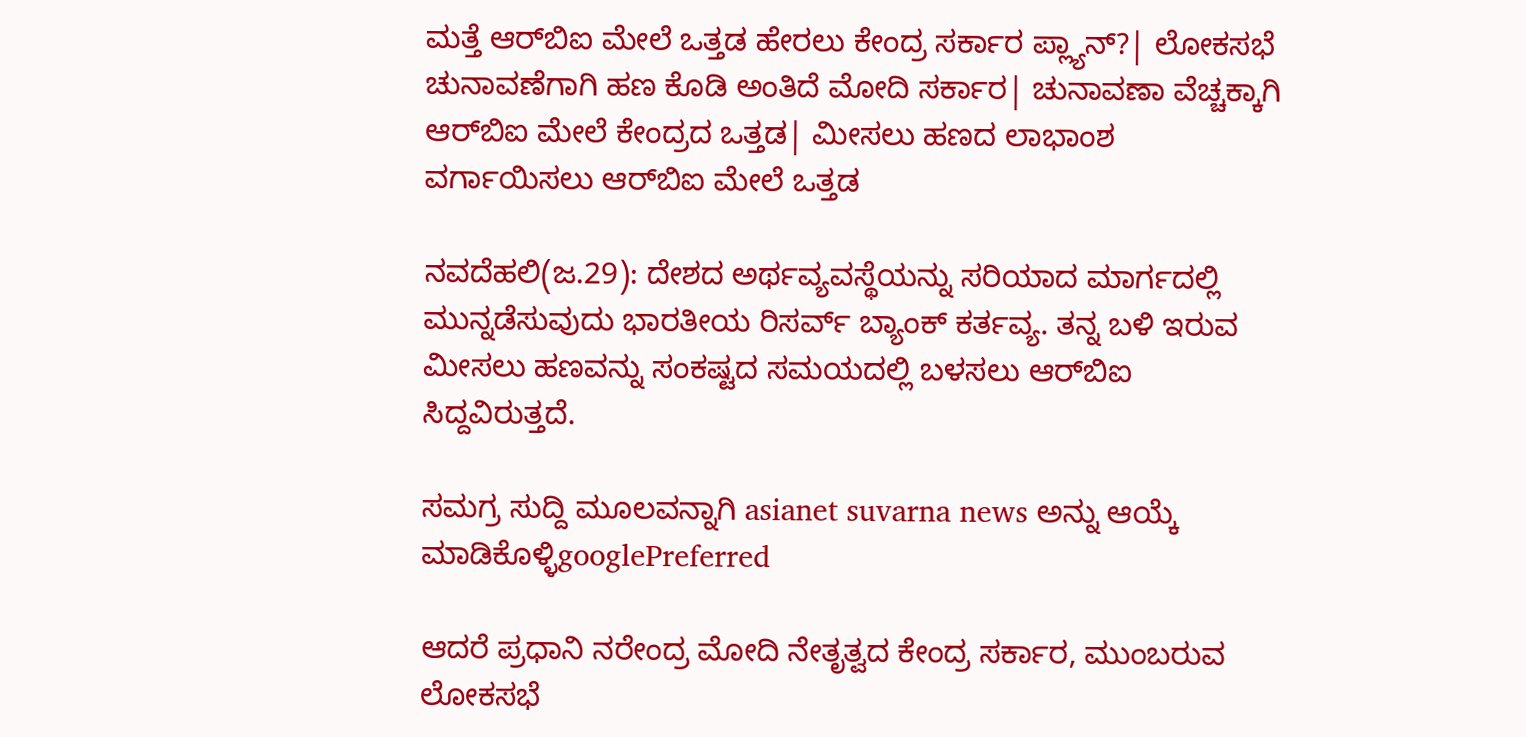ಮತ್ತೆ ಆರ್‌ಬಿಐ ಮೇಲೆ ಒತ್ತಡ ಹೇರಲು ಕೇಂದ್ರ ಸರ್ಕಾರ ಪ್ಲ್ಯಾನ್?| ಲೋಕಸಭೆ ಚುನಾವಣೆಗಾಗಿ ಹಣ ಕೊಡಿ ಅಂತಿದೆ ಮೋದಿ ಸರ್ಕಾರ| ಚುನಾವಣಾ ವೆಚ್ಚಕ್ಕಾಗಿ ಆರ್‌ಬಿಐ ಮೇಲೆ ಕೇಂದ್ರದ ಒತ್ತಡ| ಮೀಸಲು ಹಣದ ಲಾಭಾಂಶ ವರ್ಗಾಯಿಸಲು ಆರ್‌ಬಿಐ ಮೇಲೆ ಒತ್ತಡ

ನವದೆಹಲಿ(ಜ.29): ದೇಶದ ಅರ್ಥವ್ಯವಸ್ಥೆಯನ್ನು ಸರಿಯಾದ ಮಾರ್ಗದಲ್ಲಿ ಮುನ್ನಡೆಸುವುದು ಭಾರತೀಯ ರಿಸರ್ವ್ ಬ್ಯಾಂಕ್ ಕರ್ತವ್ಯ. ತನ್ನ ಬಳಿ ಇರುವ ಮೀಸಲು ಹಣವನ್ನು ಸಂಕಷ್ಟದ ಸಮಯದಲ್ಲಿ ಬಳಸಲು ಆರ್‌ಬಿಐ ಸಿದ್ದವಿರುತ್ತದೆ.

ಸಮಗ್ರ ಸುದ್ದಿ ಮೂಲವನ್ನಾಗಿ asianet suvarna news ಅನ್ನು ಆಯ್ಕೆ ಮಾಡಿಕೊಳ್ಳಿgooglePreferred

ಆದರೆ ಪ್ರಧಾನಿ ನರೇಂದ್ರ ಮೋದಿ ನೇತೃತ್ವದ ಕೇಂದ್ರ ಸರ್ಕಾರ, ಮುಂಬರುವ ಲೋಕಸಭೆ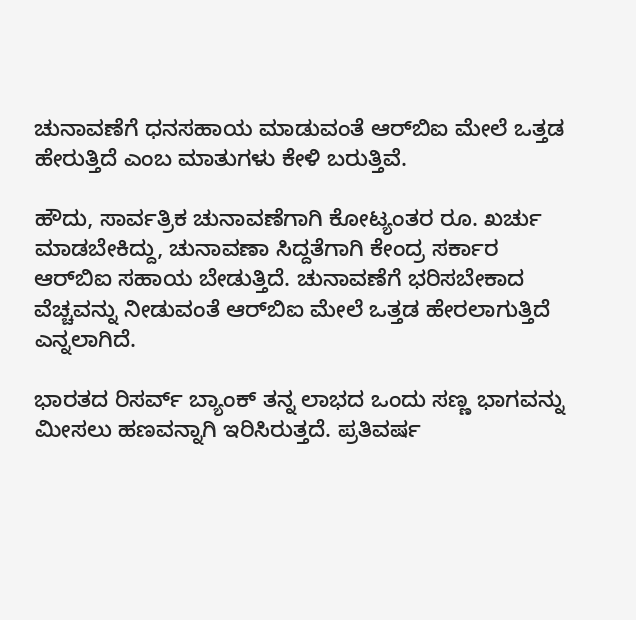ಚುನಾವಣೆಗೆ ಧನಸಹಾಯ ಮಾಡುವಂತೆ ಆರ್‌ಬಿಐ ಮೇಲೆ ಒತ್ತಡ ಹೇರುತ್ತಿದೆ ಎಂಬ ಮಾತುಗಳು ಕೇಳಿ ಬರುತ್ತಿವೆ.

ಹೌದು, ಸಾರ್ವತ್ರಿಕ ಚುನಾವಣೆಗಾಗಿ ಕೋಟ್ಯಂತರ ರೂ. ಖರ್ಚು ಮಾಡಬೇಕಿದ್ದು, ಚುನಾವಣಾ ಸಿದ್ದತೆಗಾಗಿ ಕೇಂದ್ರ ಸರ್ಕಾರ ಆರ್‌ಬಿಐ ಸಹಾಯ ಬೇಡುತ್ತಿದೆ. ಚುನಾವಣೆಗೆ ಭರಿಸಬೇಕಾದ ವೆಚ್ಚವನ್ನು ನೀಡುವಂತೆ ಆರ್‌ಬಿಐ ಮೇಲೆ ಒತ್ತಡ ಹೇರಲಾಗುತ್ತಿದೆ ಎನ್ನಲಾಗಿದೆ.

ಭಾರತದ ರಿಸರ್ವ್ ಬ್ಯಾಂಕ್ ತನ್ನ ಲಾಭದ ಒಂದು ಸಣ್ಣ ಭಾಗವನ್ನು ಮೀಸಲು ಹಣವನ್ನಾಗಿ ಇರಿಸಿರುತ್ತದೆ. ಪ್ರತಿವರ್ಷ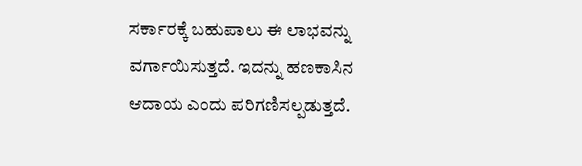ಸರ್ಕಾರಕ್ಕೆ ಬಹುಪಾಲು ಈ ಲಾಭವನ್ನು ವರ್ಗಾಯಿಸುತ್ತದೆ. ಇದನ್ನು ಹಣಕಾಸಿನ ಆದಾಯ ಎಂದು ಪರಿಗಣಿಸಲ್ಪಡುತ್ತದೆ.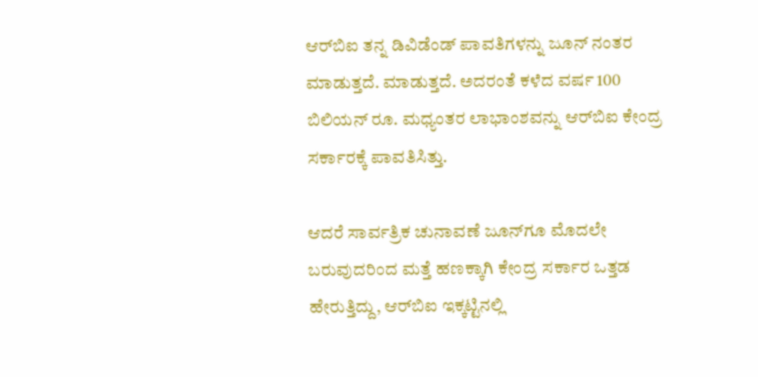ಆರ್‌ಬಿಐ ತನ್ನ ಡಿವಿಡೆಂಡ್ ಪಾವತಿಗಳನ್ನು ಜೂನ್ ನಂತರ ಮಾಡುತ್ತದೆ. ಮಾಡುತ್ತದೆ. ಅದರಂತೆ ಕಳೆದ ವರ್ಷ 100 ಬಿಲಿಯನ್ ರೂ. ಮಧ್ಯಂತರ ಲಾಭಾಂಶವನ್ನು ಆರ್‌ಬಿಐ ಕೇಂದ್ರ ಸರ್ಕಾರಕ್ಕೆ ಪಾವತಿಸಿತ್ತು.

ಆದರೆ ಸಾರ್ವತ್ರಿಕ ಚುನಾವಣೆ ಜೂನ್‌ಗೂ ಮೊದಲೇ ಬರುವುದರಿಂದ ಮತ್ತೆ ಹಣಕ್ಕಾಗಿ ಕೇಂದ್ರ ಸರ್ಕಾರ ಒತ್ತಡ ಹೇರುತ್ತಿದ್ದು, ಆರ್‌ಬಿಐ ಇಕ್ಕಟ್ಟಿನಲ್ಲಿ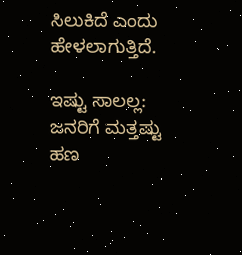ಸಿಲುಕಿದೆ ಎಂದು ಹೇಳಲಾಗುತ್ತಿದೆ.

ಇಷ್ಟು ಸಾಲಲ್ಲ: ಜನರಿಗೆ ಮತ್ತಷ್ಟು ಹಣ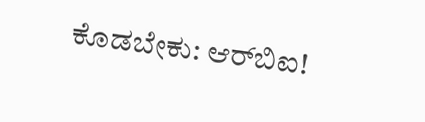ಕೊಡಬೇಕು: ಆರ್‌ಬಿಐ!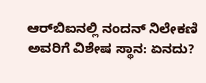ಆರ್‌ಬಿಐನಲ್ಲಿ ನಂದನ್ ನಿಲೇಕಣಿ ಅವರಿಗೆ ವಿಶೇಷ ಸ್ಥಾನ: ಏನದು?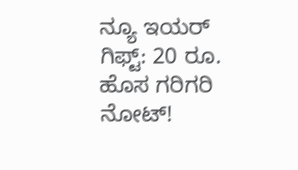ನ್ಯೂ ಇಯರ್ ಗಿಫ್ಟ್: 20 ರೂ. ಹೊಸ ಗರಿಗರಿ ನೋಟ್!